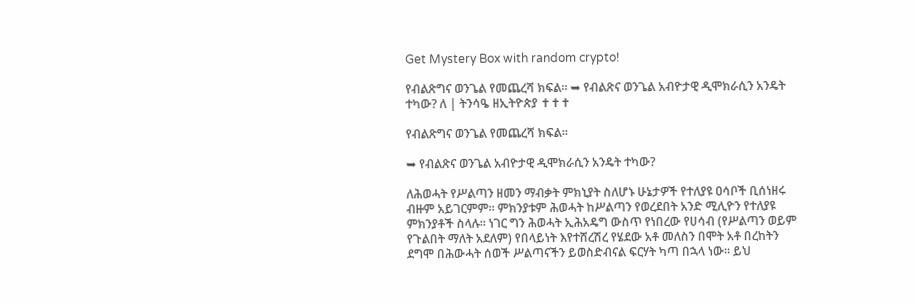Get Mystery Box with random crypto!

የብልጽግና ወንጌል የመጨረሻ ክፍል። ➥ የብልጽና ወንጌል አብዮታዊ ዲሞክራሲን አንዴት ተካው? ለ | ትንሳዔ ዘኢትዮጵያ ✝✝✝

የብልጽግና ወንጌል የመጨረሻ ክፍል።

➥ የብልጽና ወንጌል አብዮታዊ ዲሞክራሲን አንዴት ተካው?

ለሕወሓት የሥልጣን ዘመን ማብቃት ምክኒያት ስለሆኑ ሁኔታዎች የተለያዩ ዐሳቦች ቢሰነዘሩ ብዙም አይገርምም። ምክንያቱም ሕወሓት ከሥልጣን የወረደበት አንድ ሚሊዮን የተለያዩ ምክንያቶች ስላሉ። ነገር ግን ሕወሓት ኢሕአዴግ ውስጥ የነበረው የሀሳብ (የሥልጣን ወይም የጉልበት ማለት አደለም) የበላይነት እየተሸረሽረ የሄደው አቶ መለስን በሞት አቶ በረከትን ደግሞ በሕውሓት ሰወች ሥልጣናችን ይወስድብናል ፍርሃት ካጣ በኋላ ነው። ይህ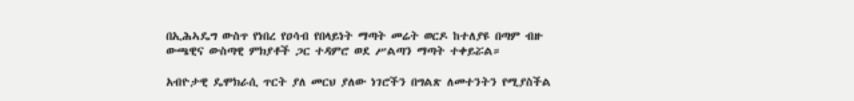በኢሕኣዴግ ውስጥ የነበረ የዐሳብ የበላይነት ማጣት መሬት ወርዶ ከተለያዩ በጣም ብዙ ውጫዊና ውስጣዊ ምክያቶች ጋር ተዳምሮ ወደ ሥልጣን ማጣት ተቀይሯል።

አብዮታዊ ዴሞክራሲ ጥርት ያለ መርህ ያለው ነገሮችን በግልጽ ለመተንትን የሚያስችል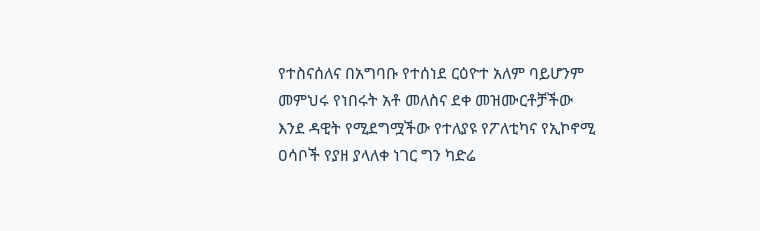የተስናሰለና በአግባቡ የተሰነደ ርዕዮተ አለም ባይሆንም መምህሩ የነበሩት አቶ መለስና ደቀ መዝሙርቶቻችው እንደ ዳዊት የሚደግሟችው የተለያዩ የፖለቲካና የኢኮኖሚ ዐሳቦች የያዘ ያላለቀ ነገር ግን ካድሬ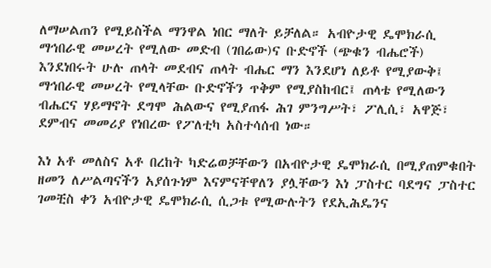ለማሠልጠን የሚይስችል ማንዋል ነበር ማለት ይቻለል። አብዮታዊ ዴሞክራሲ ማኅበራዊ መሠረት የሚለው መድብ (ገበሬው)ና ቡድኖች (ጭቁን ብሔሮች) እንደነበሩት ሁሉ ጠላት መደብና ጠላት ብሔር ማን እንደሆነ ለይቶ የሚያውቅ፤ ማኅበራዊ መሠረት የሚላቸው ቡድኖችን ጥቅም የሚያስከብር፤ ጠላቴ የሚለውን ብሔርና ሃይማኖት ደግሞ ሕልውና የሚያጠፋ ሕገ ምንግሥት፣ ፖሊሲ፣ አዋጅ፣ ደምብና መመሪያ የነበረው የፖለቲካ አስተሳሰብ ነው።

እነ አቶ መለስና አቶ በረከት ካድሬወቻቸውን በአብዮታዊ ዴሞክራሲ በሚያጠምቁበት ዘመን ለሥልጣናችን አያሰጉነም እናምናቸዋለን ያሏቸውን እነ ፓስተር ባደግና ፓስተር ገመቺስ ቀን አብዮታዊ ዴሞክራሲ ሲጋቱ የሚውሉትን የደኢሕዴንና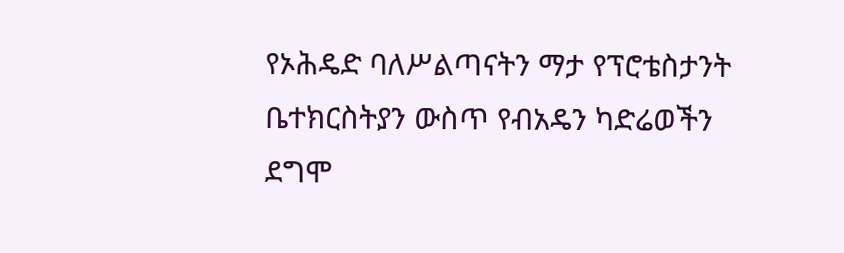የኦሕዴድ ባለሥልጣናትን ማታ የፕሮቴስታንት ቤተክርስትያን ውስጥ የብአዴን ካድሬወችን ደግሞ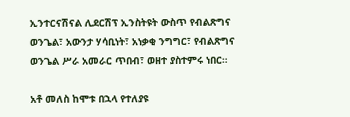ኢንተርናሽናል ሊደርሽፕ ኢንስትዩት ውስጥ የብልጽግና ወንጌል፣ አውንታ ሃሳቢነት፣ አነቃቂ ንግግር፣ የብልጽግና ወንጌል ሥራ አመራር ጥበብ፣ ወዘተ ያስተምሩ ነበር።

አቶ መለስ ከሞቱ በኋላ የተለያዩ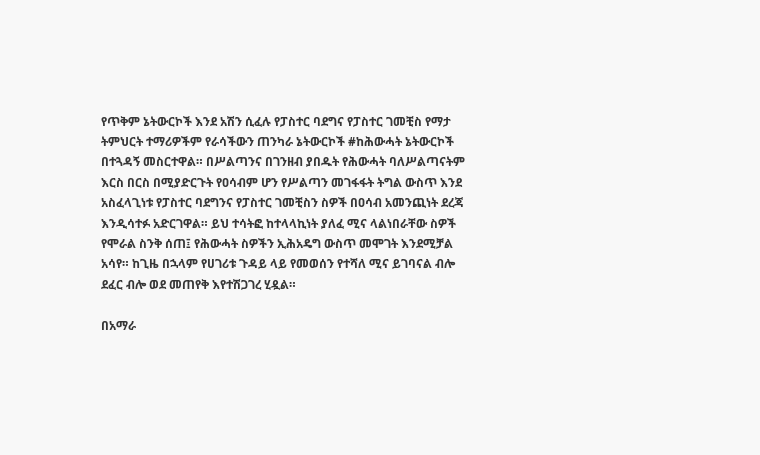የጥቅም ኔትውርኮች እንደ አሽን ሲፈሉ የፓስተር ባደግና የፓስተር ገመቺስ የማታ ትምህርት ተማሪዎችም የራሳችውን ጠንካራ ኔትውርኮች #ከሕውሓት ኔትውርኮች በተጓዳኝ መስርተዋል። በሥልጣንና በገንዘብ ያበዱት የሕውሓት ባለሥልጣናትም እርስ በርስ በሚያድርጉት የዐሳብም ሆን የሥልጣን መገፋፋት ትግል ውስጥ እንደ አስፈላጊነቱ የፓስተር ባደግንና የፓስተር ገመቺስን ስዎች በዐሳብ አመንጪነት ደረጃ እንዲሳተፉ አድርገዋል። ይህ ተሳትፎ ከተላላኪነት ያለፈ ሚና ላልነበራቸው ስዎች የሞራል ስንቅ ሰጠ፤ የሕውሓት ስዎችን ኢሕአዴግ ውስጥ መሞገት እንደሚቻል አሳየ። ከጊዜ በኋላም የሀገሪቱ ጉዳይ ላይ የመወሰን የተሻለ ሚና ይገባናል ብሎ ደፈር ብሎ ወደ መጠየቅ እየተሽጋገረ ሂዷል።

በአማራ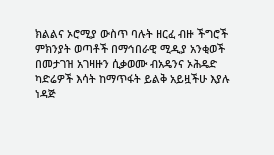ክልልና ኦሮሚያ ውስጥ ባሉት ዘርፈ ብዙ ችግሮች ምክንያት ወጣቶች በማኅበራዊ ሚዲያ አንቂወች በመታገዝ አገዛዙን ሲቃወሙ ብአዴንና ኦሕዴድ ካድሬዎች እሳት ከማጥፋት ይልቅ አይዟችሁ እያሉ ነዳጅ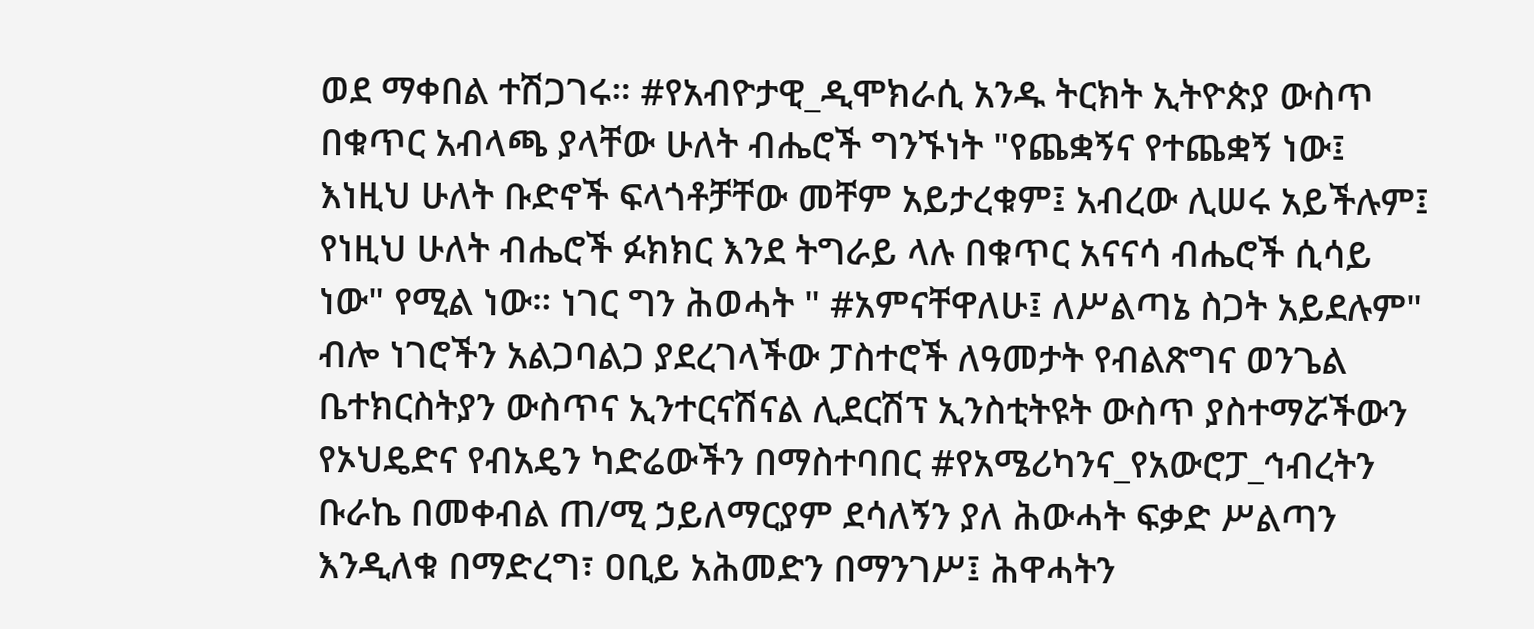ወደ ማቀበል ተሽጋገሩ። #የአብዮታዊ_ዲሞክራሲ አንዱ ትርክት ኢትዮጵያ ውስጥ በቁጥር አብላጫ ያላቸው ሁለት ብሔሮች ግንኙነት "የጨቋኝና የተጨቋኝ ነው፤ እነዚህ ሁለት ቡድኖች ፍላጎቶቻቸው መቸም አይታረቁም፤ አብረው ሊሠሩ አይችሉም፤ የነዚህ ሁለት ብሔሮች ፉክክር እንደ ትግራይ ላሉ በቁጥር አናናሳ ብሔሮች ሲሳይ ነው" የሚል ነው። ነገር ግን ሕወሓት " #አምናቸዋለሁ፤ ለሥልጣኔ ስጋት አይደሉም" ብሎ ነገሮችን አልጋባልጋ ያደረገላችው ፓስተሮች ለዓመታት የብልጽግና ወንጌል ቤተክርስትያን ውስጥና ኢንተርናሽናል ሊደርሽፕ ኢንስቲትዩት ውስጥ ያስተማሯችውን የኦህዴድና የብአዴን ካድሬውችን በማስተባበር #የአሜሪካንና_የአውሮፓ_ኅብረትን ቡራኬ በመቀብል ጠ/ሚ ኃይለማርያም ደሳለኝን ያለ ሕውሓት ፍቃድ ሥልጣን እንዲለቁ በማድረግ፣ ዐቢይ አሕመድን በማንገሥ፤ ሕዋሓትን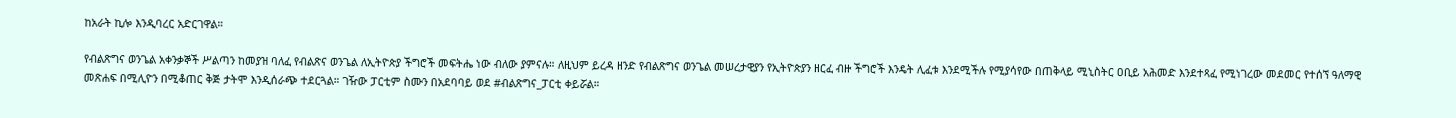ከአራት ኪሎ እንዲባረር አድርገዋል።

የብልጽግና ወንጌል አቀንቃኞች ሥልጣን ከመያዝ ባለፈ የብልጽና ወንጌል ለኢትዮጵያ ችግሮች መፍትሔ ነው ብለው ያምናሉ። ለዚህም ይረዳ ዘንድ የብልጽግና ወንጌል መሠረታዊያን የኢትዮጵያን ዘርፈ ብዙ ችግሮች እንዴት ሊፈቱ እንደሚችሉ የሚያሳየው በጠቅላይ ሚኒስትር ዐቢይ አሕመድ እንደተጻፈ የሚነገረው መደመር የተሰኘ ዓለማዊ መጽሐፍ በሚሊዮን በሚቆጠር ቅጅ ታትሞ እንዲሰራጭ ተደርጓል። ገዥው ፓርቲም ስሙን በአደባባይ ወደ #ብልጽግና_ፓርቲ ቀይሯል።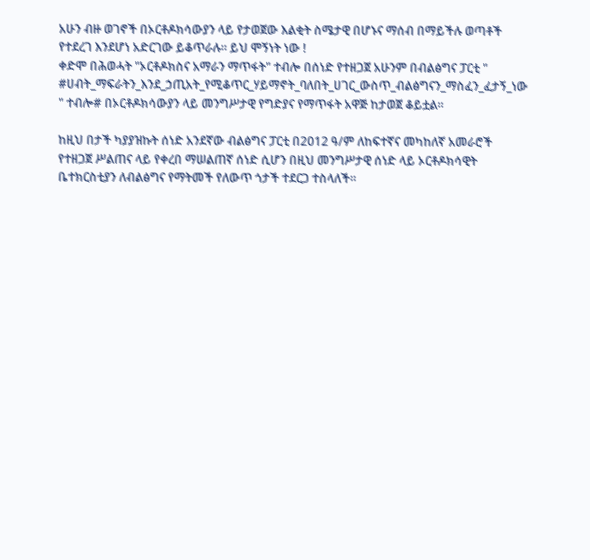አሁን ብዙ ወገኖች በኦርቶዶክሳውያን ላይ የታወጀው እልቂት ስሜታዊ በሆኑና ማሰብ በማይችሉ ወጣቶች የተደረገ እንደሆነ አድርገው ይቆጥራሉ። ይህ ሞኝነት ነው !
ቀድሞ በሕወሓት "ኦርቶዶክስና አማራን ማጥፋት" ተብሎ በሰነድ የተዘጋጀ አሁንም በብልፅግና ፓርቲ " #ሀብት_ማፍራትን_እንደ_ኃጢአት_የሚቆጥር_ሃይማኖት_ባለበት_ሀገር_ውስጥ_ብልፅግናን_ማስፈን_ፈታኝ_ነው " ተብሎ# በኦርቶዶክሳውያን ላይ መንግሥታዊ የግድያና የማጥፋት አዋጅ ከታወጀ ቆይቷል።

ከዚህ በታች ካያያዝኩት ሰነድ አንደኛው ብልፅግና ፓርቲ በ2012 ዓ/ም ለከፍተኛና መካከለኛ አመራሮች የተዘጋጀ ሥልጠና ላይ የቀረበ ማሠልጠኛ ሰነድ ሲሆን በዚህ መንግሥታዊ ሰነድ ላይ ኦርቶዶክሳዊት ቤተክርስቲያን ለብልፅግና የማትመች የለውጥ ጎታች ተደርጋ ተስላለች።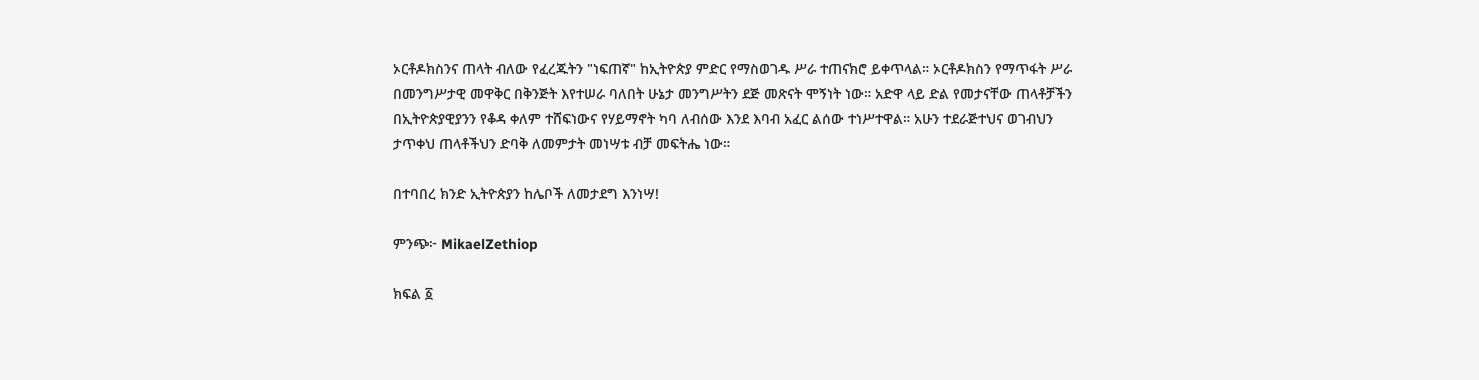ኦርቶዶክስንና ጠላት ብለው የፈረጁትን "ነፍጠኛ" ከኢትዮጵያ ምድር የማስወገዱ ሥራ ተጠናክሮ ይቀጥላል። ኦርቶዶክስን የማጥፋት ሥራ በመንግሥታዊ መዋቅር በቅንጅት እየተሠራ ባለበት ሁኔታ መንግሥትን ደጅ መጽናት ሞኝነት ነው። አድዋ ላይ ድል የመታናቸው ጠላቶቻችን በኢትዮጵያዊያንን የቆዳ ቀለም ተሸፍነውና የሃይማኖት ካባ ለብሰው እንደ እባብ አፈር ልሰው ተነሥተዋል። አሁን ተደራጅተህና ወገብህን ታጥቀህ ጠላቶችህን ድባቅ ለመምታት መነሣቱ ብቻ መፍትሔ ነው።

በተባበረ ክንድ ኢትዮጵያን ከሌቦች ለመታደግ እንነሣ!

ምንጭ፦ MikaelZethiop

ክፍል ፩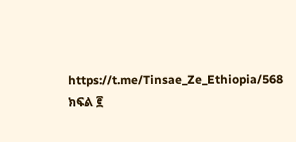https://t.me/Tinsae_Ze_Ethiopia/568
ክፍል ፪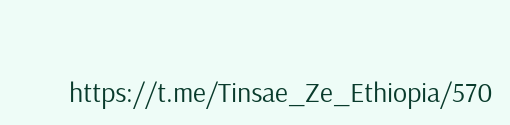https://t.me/Tinsae_Ze_Ethiopia/570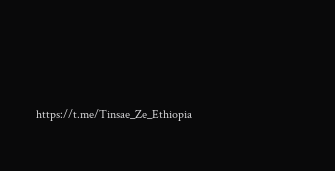https://t.me/Tinsae_Ze_Ethiopia